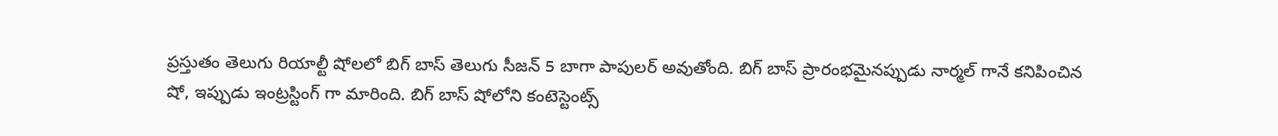ప్రస్తుతం తెలుగు రియాల్టీ షోలలో బిగ్ బాస్ తెలుగు సీజన్ 5 బాగా పాపులర్ అవుతోంది. బిగ్ బాస్ ప్రారంభమైనప్పుడు నార్మల్ గానే కనిపించిన షో, ఇప్పుడు ఇంట్రస్టింగ్ గా మారింది. బిగ్ బాస్ షోలోని కంటెస్టెంట్స్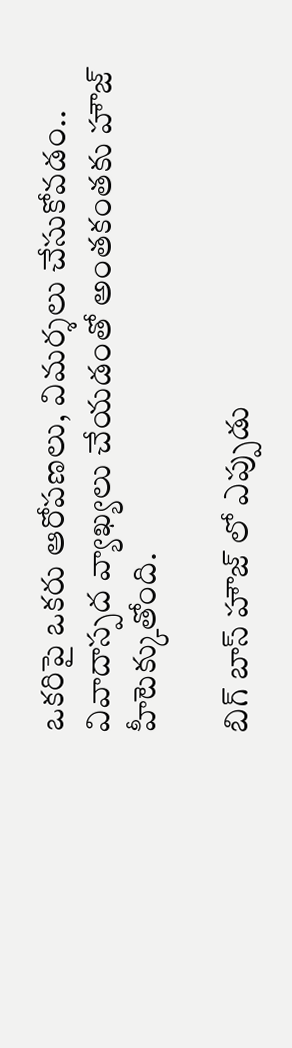ఒకరిపై ఒకరు ఆరోపణలు, విమర్శలు చేసుకోవడం.. వివాదాస్పద వ్యాఖ్యలు చేయడంతో అంతకంతకు హౌజ్ హీటెక్కుతోంది.

బిగ్ బాస్ హౌజ్ లో ఎప్పుడు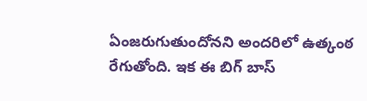ఏంజరుగుతుందోనని అందరిలో ఉత్కంఠ రేగుతోంది. ఇక ఈ బిగ్ బాస్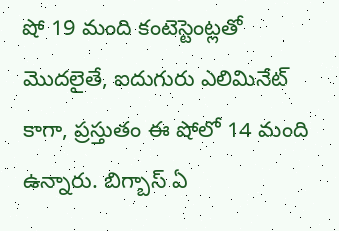షో 19 మంది కంటెస్టెంట్లతో మొదలైతే, ఐదుగురు ఎలిమినేట్ కాగా, ప్రస్తుతం ఈ షోలో 14 మంది ఉన్నారు. బిగ్బాస్ ఏ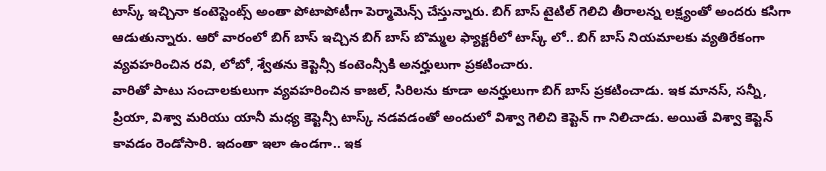టాస్క్ ఇచ్చినా కంటెస్టెంట్స్ అంతా పోటాపోటీగా పెర్మామెన్స్ చేస్తున్నారు. బిగ్ బాస్ టైటిల్ గెలిచి తీరాలన్న లక్ష్యంతో అందరు కసిగా ఆడుతున్నారు. ఆరో వారంలో బిగ్ బాస్ ఇచ్చిన బిగ్ బాస్ బొమ్మల ఫ్యాక్టరీలో టాస్క్ లో.. బిగ్ బాస్ నియమాలకు వ్యతిరేకంగా వ్యవహరించిన రవి, లోబో, శ్వేతను కెప్టెన్సీ కంటెంన్సీకి అనర్హులుగా ప్రకటించారు.
వారితో పాటు సంచాలకులుగా వ్యవహరించిన కాజల్, సిరిలను కూడా అనర్హులుగా బిగ్ బాస్ ప్రకటించాడు. ఇక మానస్, సన్నీ, ప్రియా, విశ్వా మరియు యానీ మధ్య కెప్టెన్సీ టాస్క్ నడవడంతో అందులో విశ్వా గెలిచి కెప్టెన్ గా నిలిచాడు. అయితే విశ్వా కెప్టెన్ కావడం రెండోసారి. ఇదంతా ఇలా ఉండగా.. ఇక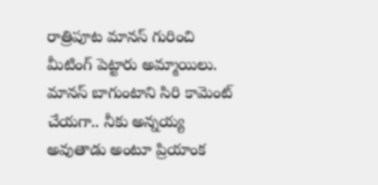రాత్రిపూట మానస్ గురించి మీటింగ్ పెట్టారు అమ్మాయిలు.
మానస్ బాగుంటాని సిరి కామెంట్ చేయగా.. నీకు అన్నయ్య అవుతాడు అంటూ ప్రియాంక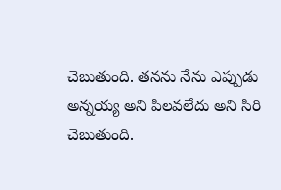చెబుతుంది. తనను నేను ఎప్పుడు అన్నయ్య అని పిలవలేదు అని సిరి చెబుతుంది.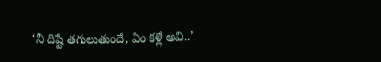‘నీ దిష్టే తగులుతుందే, ఏం కళ్లే అవి..’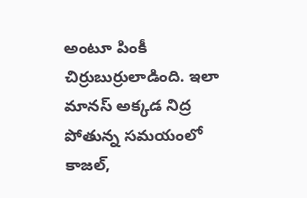అంటూ పింకీ చిర్రుబుర్రులాడింది. ఇలా మానస్ అక్కడ నిద్ర పోతున్న సమయంలో కాజల్,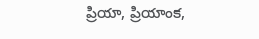ప్రియా, ప్రియాంక,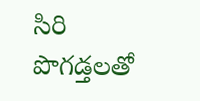సిరి పొగడ్తలతో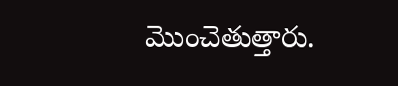మొంచెతుత్తారు.